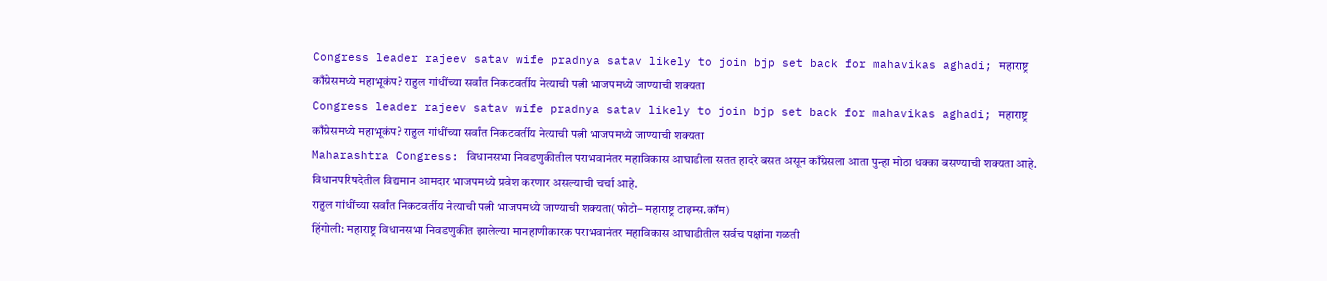Congress leader rajeev satav wife pradnya satav likely to join bjp set back for mahavikas aghadi; महाराष्ट्र काँग्रेसमध्ये महाभूकंप? राहुल गांधींच्या सर्वांत निकटवर्तीय नेत्याची पत्नी भाजपमध्ये जाण्याची शक्यता
Congress leader rajeev satav wife pradnya satav likely to join bjp set back for mahavikas aghadi; महाराष्ट्र काँग्रेसमध्ये महाभूकंप? राहुल गांधींच्या सर्वांत निकटवर्तीय नेत्याची पत्नी भाजपमध्ये जाण्याची शक्यता
Maharashtra Congress: विधानसभा निवडणुकीतील पराभवानंतर महाविकास आघाडीला सतत हादरे बसत असून काँग्रेसला आता पुन्हा मोठा धक्का बसण्याची शक्यता आहे. विधानपरिषदेतील विद्यमान आमदार भाजपमध्ये प्रवेश करणार असल्याची चर्चा आहे.
राहुल गांधींच्या सर्वांत निकटवर्तीय नेत्याची पत्नी भाजपमध्ये जाण्याची शक्यता(फोटो– महाराष्ट्र टाइम्स.कॉम)
हिंगोली: महाराष्ट्र विधानसभा निवडणुकीत झालेल्या मानहाणीकारक पराभवानंतर महाविकास आघाडीतील सर्वच पक्षांना गळती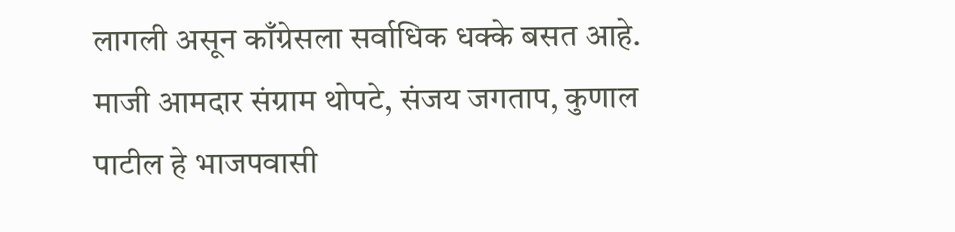लागली असून काँग्रेसला सर्वाधिक धक्के बसत आहे. माजी आमदार संग्राम थोपटे, संजय जगताप, कुणाल पाटील हे भाजपवासी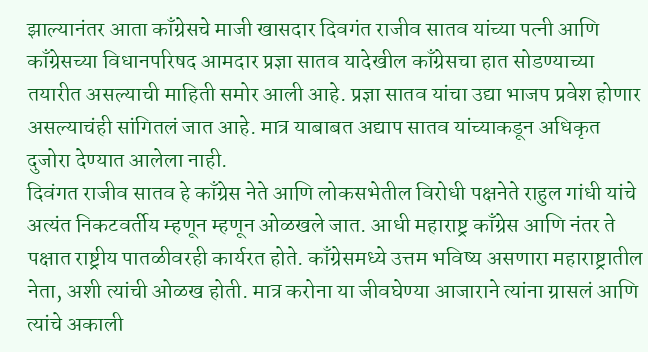झाल्यानंतर आता काँग्रेसचे माजी खासदार दिवगंत राजीव सातव यांच्या पत्नी आणि काँग्रेसच्या विधानपरिषद आमदार प्रज्ञा सातव यादेखील काँग्रेसचा हात सोडण्याच्या तयारीत असल्याची माहिती समोर आली आहे. प्रज्ञा सातव यांचा उद्या भाजप प्रवेश होणार असल्याचंही सांगितलं जात आहे. मात्र याबाबत अद्याप सातव यांच्याकडून अधिकृत दुजोरा देण्यात आलेला नाही.
दिवंगत राजीव सातव हे काँग्रेस नेते आणि लोकसभेतील विरोधी पक्षनेते राहुल गांधी यांचे अत्यंत निकटवर्तीय म्हणून म्हणून ओळखले जात. आधी महाराष्ट्र काँग्रेस आणि नंतर ते पक्षात राष्ट्रीय पातळीवरही कार्यरत होते. काँग्रेसमध्ये उत्तम भविष्य असणारा महाराष्ट्रातील नेता, अशी त्यांची ओळख होती. मात्र करोना या जीवघेण्या आजाराने त्यांना ग्रासलं आणि त्यांचे अकाली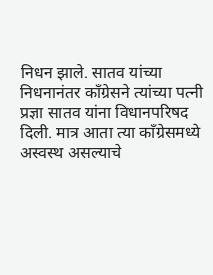निधन झाले. सातव यांच्या निधनानंतर काँग्रेसने त्यांच्या पत्नी प्रज्ञा सातव यांना विधानपरिषद दिली. मात्र आता त्या काँग्रेसमध्ये अस्वस्थ असल्याचे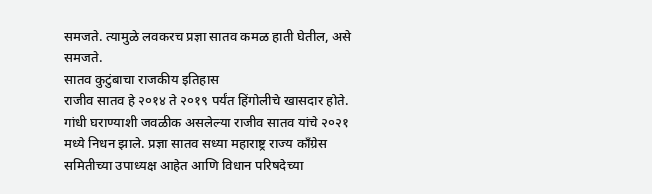समजते. त्यामुळे लवकरच प्रज्ञा सातव कमळ हाती घेतील, असे समजते.
सातव कुटुंबाचा राजकीय इतिहास
राजीव सातव हे २०१४ ते २०१९ पर्यंत हिंगोलीचे खासदार होते. गांधी घराण्याशी जवळीक असलेल्या राजीव सातव यांचे २०२१ मध्ये निधन झाले. प्रज्ञा सातव सध्या महाराष्ट्र राज्य काँग्रेस समितीच्या उपाध्यक्ष आहेत आणि विधान परिषदेच्या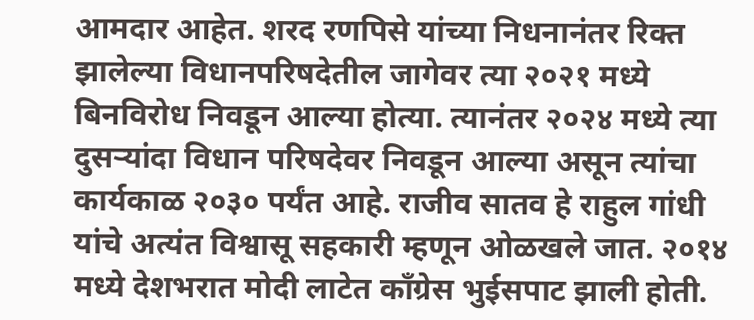आमदार आहेत. शरद रणपिसे यांच्या निधनानंतर रिक्त झालेल्या विधानपरिषदेतील जागेवर त्या २०२१ मध्ये बिनविरोध निवडून आल्या होत्या. त्यानंतर २०२४ मध्ये त्या दुसऱ्यांदा विधान परिषदेवर निवडून आल्या असून त्यांचा कार्यकाळ २०३० पर्यंत आहे. राजीव सातव हे राहुल गांधी यांचे अत्यंत विश्वासू सहकारी म्हणून ओळखले जात. २०१४ मध्ये देशभरात मोदी लाटेत काँग्रेस भुईसपाट झाली होती.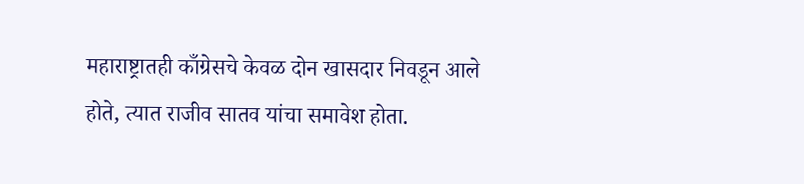महाराष्ट्रातही काँग्रेसचे केवळ दोन खासदार निवडून आले होते, त्यात राजीव सातव यांचा समावेश होता.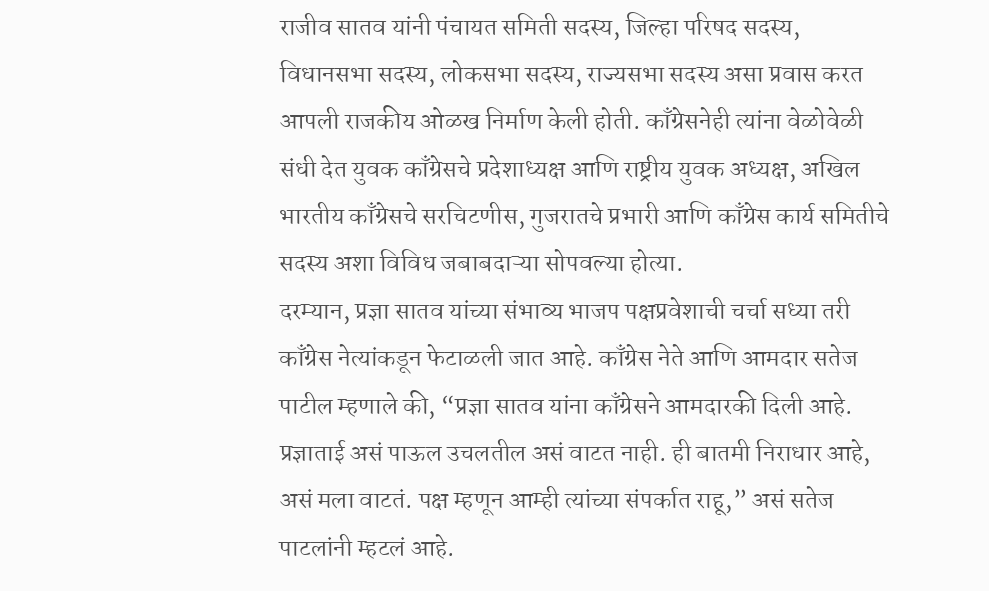राजीव सातव यांनी पंचायत समिती सदस्य, जिल्हा परिषद सदस्य, विधानसभा सदस्य, लोकसभा सदस्य, राज्यसभा सदस्य असा प्रवास करत आपली राजकीय ओळख निर्माण केली होती. काँग्रेसनेही त्यांना वेळोवेळी संधी देत युवक काँग्रेसचे प्रदेशाध्यक्ष आणि राष्ट्रीय युवक अध्यक्ष, अखिल भारतीय काँग्रेसचे सरचिटणीस, गुजरातचे प्रभारी आणि काँग्रेस कार्य समितीचे सदस्य अशा विविध जबाबदाऱ्या सोपवल्या होत्या.
दरम्यान, प्रज्ञा सातव यांच्या संभाव्य भाजप पक्षप्रवेशाची चर्चा सध्या तरी काँग्रेस नेत्यांकडून फेटाळली जात आहे. काँग्रेस नेते आणि आमदार सतेज पाटील म्हणाले की, “प्रज्ञा सातव यांना काँग्रेसने आमदारकी दिली आहे. प्रज्ञाताई असं पाऊल उचलतील असं वाटत नाही. ही बातमी निराधार आहे, असं मला वाटतं. पक्ष म्हणून आम्ही त्यांच्या संपर्कात राहू,” असं सतेज पाटलांनी म्हटलं आहे.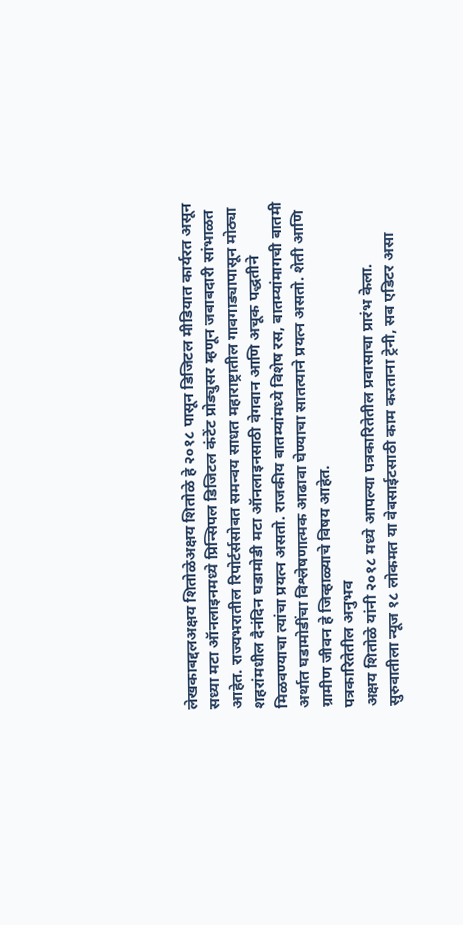लेखकाबद्दलअक्षय शितोळेअक्षय शितोळे हे २०१८ पासून डिजिटल मीडियात कार्यरत असून सध्या मटा ऑनलाइनमध्ये प्रिन्सिपल डिजिटल कंटेंट प्रोड्युसर म्हणून जबाबदारी सांभाळत आहेत. राज्यभरातील रिपोर्टर्ससोबत समन्वय साधत महाराष्ट्रातील गावगाड्यापासून मोठ्या शहरांमधील दैनंदिन घडामोडी मटा ऑनलाइनसाठी वेगवान आणि अचूक पद्धतीने मिळवण्याचा त्यांचा प्रयत्न असतो. राजकीय बातम्यांमध्ये विशेष रस, बातम्यांमागची बातमी अर्थात घडामोडींचा विश्लेषणात्मक आढावा घेण्याचा सातत्याने प्रयत्न असतो. शेती आणि ग्रामीण जीवन हे जिव्हाळ्याचे विषय आहेत.
पत्रकारितेतील अनुभव
अक्षय शितोळे यांनी २०१८ मध्ये आपल्या पत्रकारितेतील प्रवासाचा प्रारंभ केला. सुरुवातीला न्यूज १८ लोकमत या वेबसाईटसाठी काम करताना ट्रेनी, सब एडिटर असा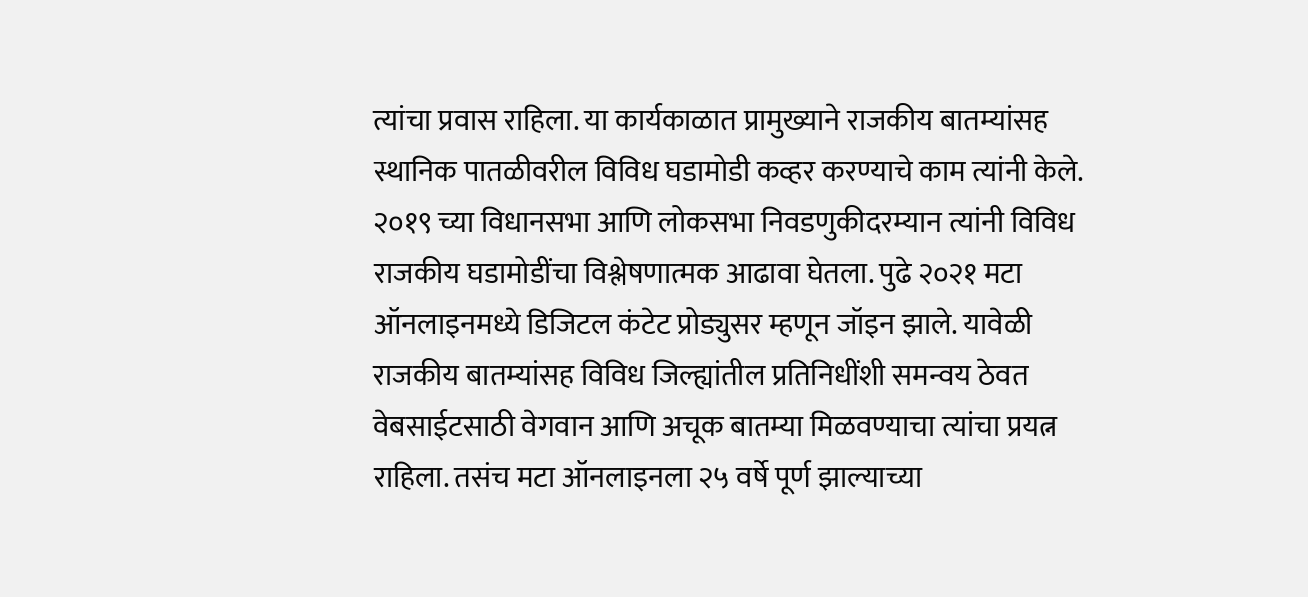त्यांचा प्रवास राहिला. या कार्यकाळात प्रामुख्याने राजकीय बातम्यांसह स्थानिक पातळीवरील विविध घडामोडी कव्हर करण्याचे काम त्यांनी केले. २०१९ च्या विधानसभा आणि लोकसभा निवडणुकीदरम्यान त्यांनी विविध राजकीय घडामोडींचा विश्लेषणात्मक आढावा घेतला. पुढे २०२१ मटा ऑनलाइनमध्ये डिजिटल कंटेट प्रोड्युसर म्हणून जॉइन झाले. यावेळी राजकीय बातम्यांसह विविध जिल्ह्यांतील प्रतिनिधींशी समन्वय ठेवत वेबसाईटसाठी वेगवान आणि अचूक बातम्या मिळवण्याचा त्यांचा प्रयत्न राहिला. तसंच मटा ऑनलाइनला २५ वर्षे पूर्ण झाल्याच्या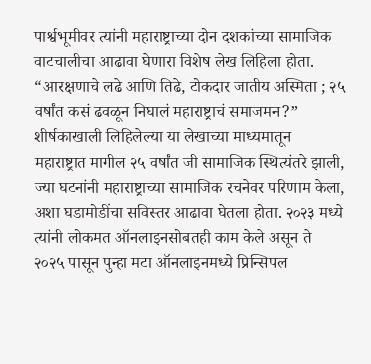पार्श्वभूमीवर त्यांनी महाराष्ट्राच्या दोन दशकांच्या सामाजिक वाटचालीचा आढावा घेणारा विशेष लेख लिहिला होता. “आरक्षणाचे लढे आणि तिढे, टोकदार जातीय अस्मिता ; २५ वर्षांत कसं ढवळून निघालं महाराष्ट्राचं समाजमन?” शीर्षकाखाली लिहिलेल्या या लेखाच्या माध्यमातून महाराष्ट्रात मागील २५ वर्षांत जी सामाजिक स्थित्यंतरे झाली, ज्या घटनांनी महाराष्ट्राच्या सामाजिक रचनेवर परिणाम केला, अशा घडामोडींचा सविस्तर आढावा घेतला होता. २०२३ मध्ये त्यांनी लोकमत ऑनलाइनसोबतही काम केले असून ते २०२५ पासून पुन्हा मटा ऑनलाइनमध्ये प्रिन्सिपल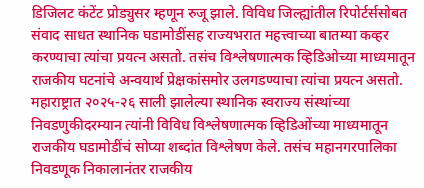डिजिलट कंटेंट प्रोड्युसर म्हणून रुजू झाले. विविध जिल्ह्यांतील रिपोर्टर्ससोबत संवाद साधत स्थानिक घडामोडींसह राज्यभरात महत्त्वाच्या बातम्या कव्हर करण्याचा त्यांचा प्रयत्न असतो. तसंच विश्लेषणात्मक व्हिडिओच्या माध्यमातून राजकीय घटनांचे अन्वयार्थ प्रेक्षकांसमोर उलगडण्याचा त्यांचा प्रयत्न असतो. महाराष्ट्रात २०२५-२६ साली झालेल्या स्थानिक स्वराज्य संस्थांच्या निवडणुकीदरम्यान त्यांनी विविध विश्लेषणात्मक व्हिडिओंच्या माध्यमातून राजकीय घडामोडींचं सोप्या शब्दांत विश्लेषण केले. तसंच महानगरपालिका निवडणूक निकालानंतर राजकीय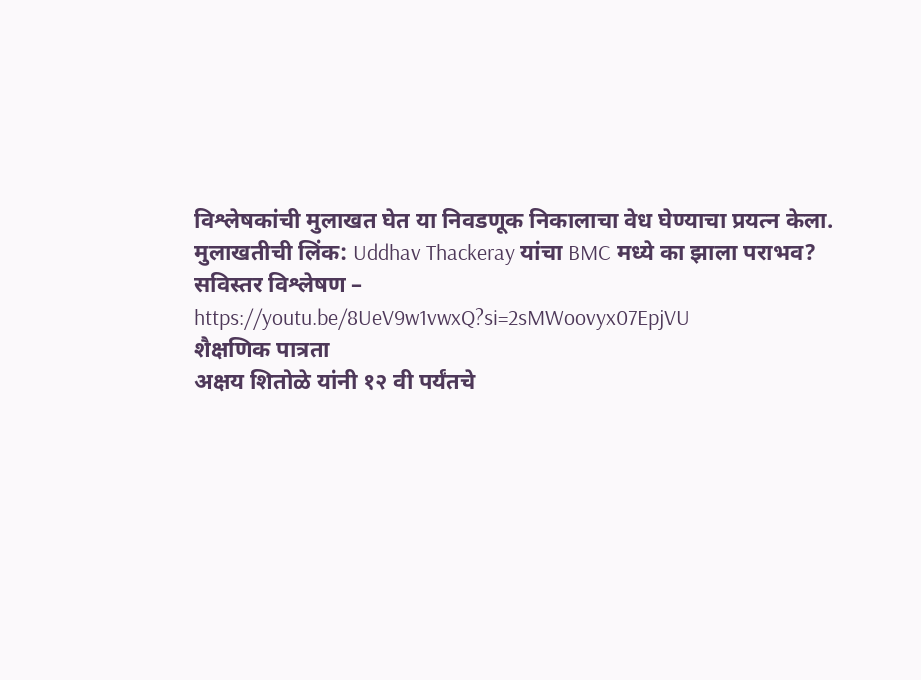विश्लेषकांची मुलाखत घेत या निवडणूक निकालाचा वेध घेण्याचा प्रयत्न केला.
मुलाखतीची लिंक: Uddhav Thackeray यांचा BMC मध्ये का झाला पराभव? सविस्तर विश्लेषण – https://youtu.be/8UeV9w1vwxQ?si=2sMWoovyx07EpjVU
शैक्षणिक पात्रता
अक्षय शितोळे यांनी १२ वी पर्यंतचे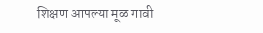शिक्षण आपल्या मूळ गावी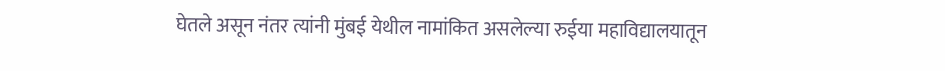घेतले असून नंतर त्यांनी मुंबई येथील नामांकित असलेल्या रुईया महाविद्यालयातून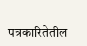पत्रकारितेतील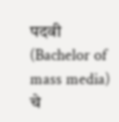पदवी (Bachelor of mass media) चे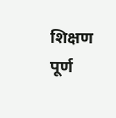शिक्षण पूर्ण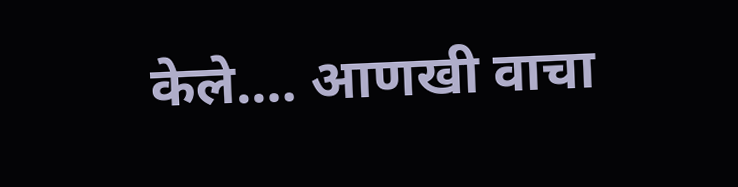केले.… आणखी वाचा